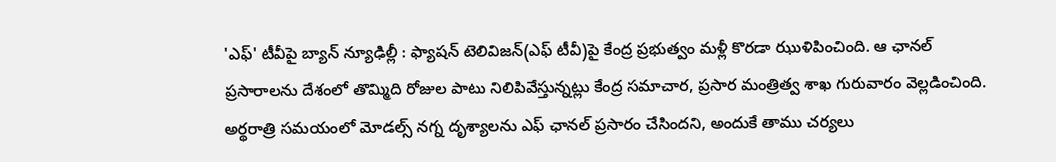'ఎఫ్' టీవీపై బ్యాన్ న్యూఢిల్లీ : ఫ్యాషన్ టెలివిజన్(ఎఫ్ టీవీ)పై కేంద్ర ప్రభుత్వం మళ్లీ కొరడా ఝుళిపించింది. ఆ ఛానల్ ప్రసారాలను దేశంలో తొమ్మిది రోజుల పాటు నిలిపివేస్తున్నట్లు కేంద్ర సమాచార, ప్రసార మంత్రిత్వ శాఖ గురువారం వెల్లడించింది. అర్థరాత్రి సమయంలో మోడల్స్ నగ్న దృశ్యాలను ఎఫ్ ఛానల్ ప్రసారం చేసిందని, అందుకే తాము చర్యలు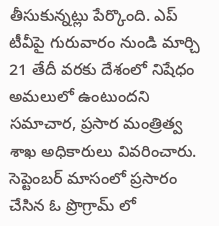తీసుకున్నట్లు పేర్కొంది. ఎప్ టీవీపై గురువారం నుండి మార్చి 21 తేదీ వరకు దేశంలో నిషేధం అమలులో ఉంటుందని సమాచార, ప్రసార మంత్రిత్వ శాఖ అధికారులు వివరించారు.
సెప్టెంబర్ మాసంలో ప్రసారం చేసిన ఓ ప్రొగ్రామ్ లో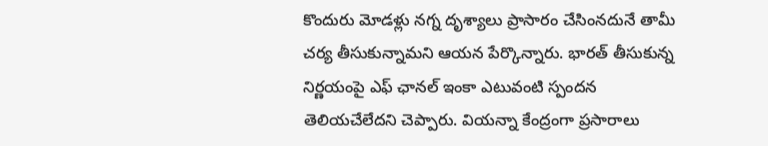కొందురు మోడళ్లు నగ్న దృశ్యాలు ప్రాసారం చేసింనదునే తామీ చర్య తీసుకున్నామని ఆయన పేర్కొన్నారు. భారత్ తీసుకున్న నిర్ణయంపై ఎఫ్ ఛానల్ ఇంకా ఎటువంటి స్పందన తెలియచేలేదని చెప్పారు. వియన్నా కేంద్రంగా ప్రసారాలు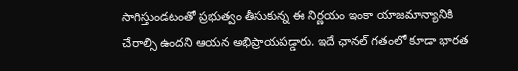సాగిస్తుండటంతో ప్రభుత్వం తీసుకున్న ఈ నిర్ణయం ఇంకా యాజమాన్యానికి చేరాల్సి ఉందని ఆయన అభిప్రాయపడ్డారు. ఇదే ఛానల్ గతంలో కూడా భారత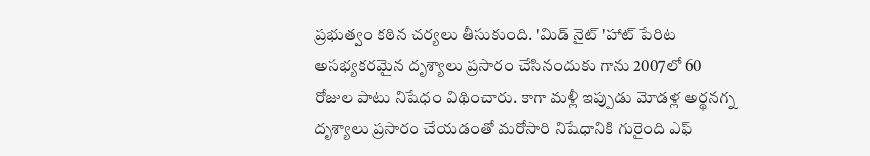ప్రభుత్వం కఠిన చర్యలు తీసుకుంది. 'మిడ్ నైట్ 'హాట్ పేరిట అసభ్యకరమైన దృశ్యాలు ప్రసారం చేసినందుకు గాను 2007లో 60 రోజుల పాటు నిషేధం విథించారు. కాగా మళ్లీ ఇప్పుడు మోడళ్ల అర్థనగ్న దృశ్యాలు ప్రసారం చేయడంతో మరోసారి నిషేధానికి గురైంది ఎఫ్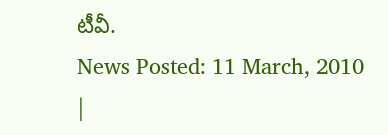టీవీ.
News Posted: 11 March, 2010
|